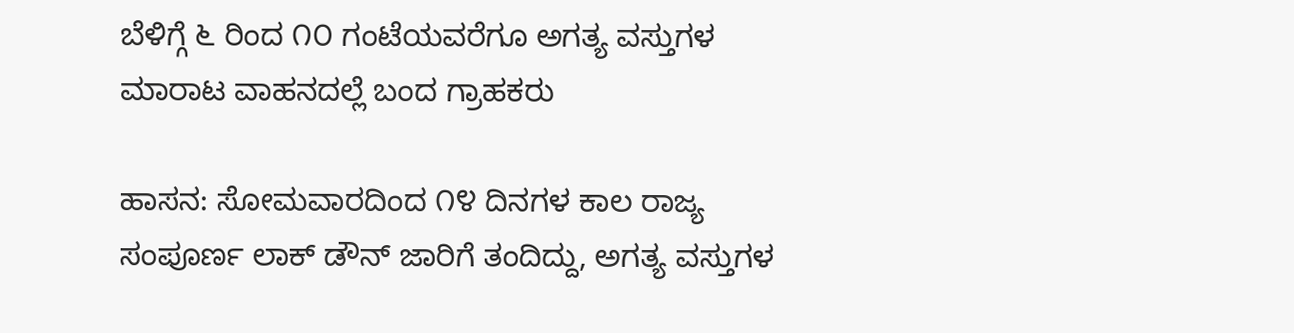ಬೆಳಿಗ್ಗೆ ೬ ರಿಂದ ೧೦ ಗಂಟೆಯವರೆಗೂ ಅಗತ್ಯ ವಸ್ತುಗಳ ಮಾರಾಟ ವಾಹನದಲ್ಲೆ ಬಂದ ಗ್ರಾಹಕರು

ಹಾಸನ: ಸೋಮವಾರದಿಂದ ೧೪ ದಿನಗಳ ಕಾಲ ರಾಜ್ಯ ಸಂಪೂರ್ಣ ಲಾಕ್ ಡೌನ್ ಜಾರಿಗೆ ತಂದಿದ್ದು, ಅಗತ್ಯ ವಸ್ತುಗಳ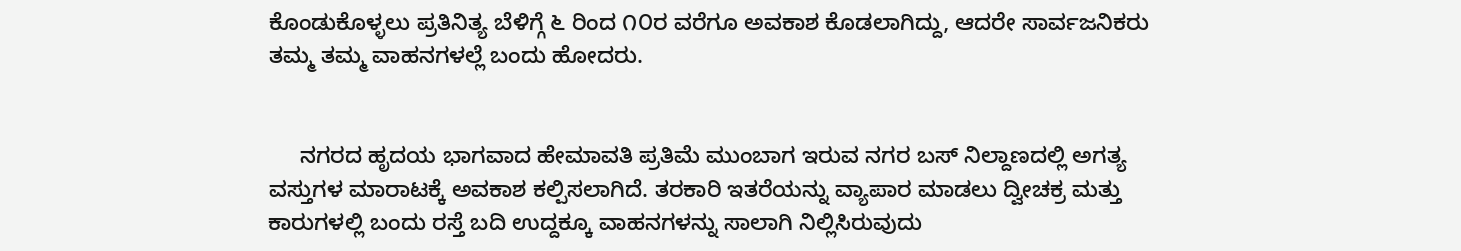ಕೊಂಡುಕೊಳ್ಳಲು ಪ್ರತಿನಿತ್ಯ ಬೆಳಿಗ್ಗೆ ೬ ರಿಂದ ೧೦ರ ವರೆಗೂ ಅವಕಾಶ ಕೊಡಲಾಗಿದ್ದು, ಆದರೇ ಸಾರ್ವಜನಿಕರು ತಮ್ಮ ತಮ್ಮ ವಾಹನಗಳಲ್ಲೆ ಬಂದು ಹೋದರು.


     ನಗರದ ಹೃದಯ ಭಾಗವಾದ ಹೇಮಾವತಿ ಪ್ರತಿಮೆ ಮುಂಬಾಗ ಇರುವ ನಗರ ಬಸ್ ನಿಲ್ದಾಣದಲ್ಲಿ ಅಗತ್ಯ ವಸ್ತುಗಳ ಮಾರಾಟಕ್ಕೆ ಅವಕಾಶ ಕಲ್ಪಿಸಲಾಗಿದೆ. ತರಕಾರಿ ಇತರೆಯನ್ನು ವ್ಯಾಪಾರ ಮಾಡಲು ದ್ವೀಚಕ್ರ ಮತ್ತು ಕಾರುಗಳಲ್ಲಿ ಬಂದು ರಸ್ತೆ ಬದಿ ಉದ್ದಕ್ಕೂ ವಾಹನಗಳನ್ನು ಸಾಲಾಗಿ ನಿಲ್ಲಿಸಿರುವುದು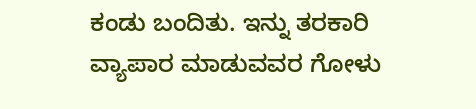ಕಂಡು ಬಂದಿತು. ಇನ್ನು ತರಕಾರಿ ವ್ಯಾಪಾರ ಮಾಡುವವರ ಗೋಳು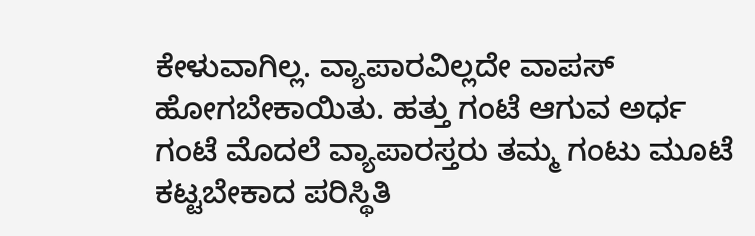ಕೇಳುವಾಗಿಲ್ಲ. ವ್ಯಾಪಾರವಿಲ್ಲದೇ ವಾಪಸ್ ಹೋಗಬೇಕಾಯಿತು. ಹತ್ತು ಗಂಟೆ ಆಗುವ ಅರ್ಧ ಗಂಟೆ ಮೊದಲೆ ವ್ಯಾಪಾರಸ್ತರು ತಮ್ಮ ಗಂಟು ಮೂಟೆ ಕಟ್ಟಬೇಕಾದ ಪರಿಸ್ಥಿತಿ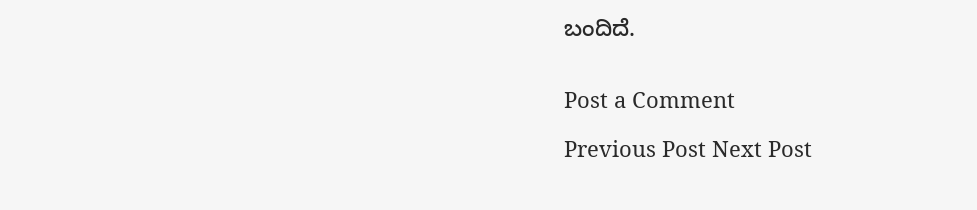ಬಂದಿದೆ.


Post a Comment

Previous Post Next Post